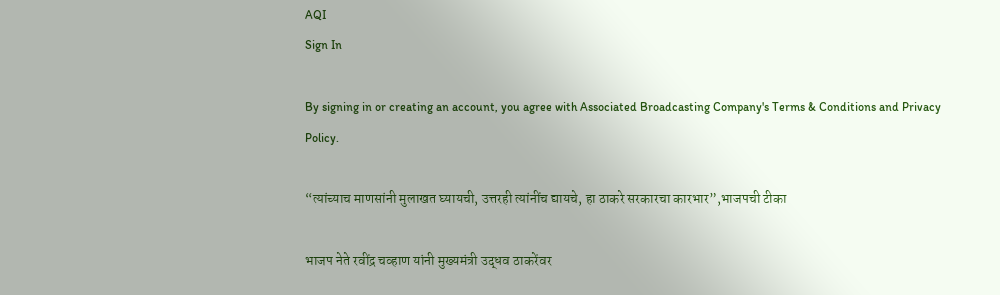AQI
Sign In

By signing in or creating an account, you agree with Associated Broadcasting Company's Terms & Conditions and Privacy Policy.

“त्यांच्याच माणसांनी मुलाखत घ्यायची, उत्तरही त्यांनींच द्यायचे, हा ठाकरे सरकारचा कारभार”,भाजपची टीका

भाजप नेते रवींद्र चव्हाण यांनी मुख्यमंत्री उद्धव ठाकरेंवर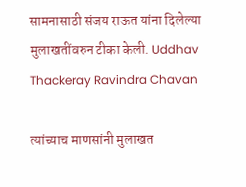सामनासाठी संजय राऊत यांना दिलेल्या मुलाखतींवरुन टीका केली. Uddhav Thackeray Ravindra Chavan

त्यांच्याच माणसांनी मुलाखत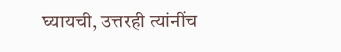घ्यायची, उत्तरही त्यांनींच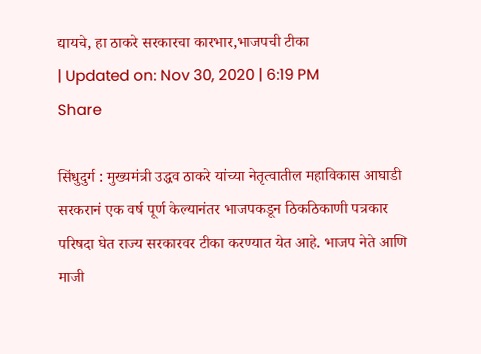द्यायचे, हा ठाकरे सरकारचा कारभार,भाजपची टीका
| Updated on: Nov 30, 2020 | 6:19 PM
Share

सिंधुदुर्ग : मुख्यमंत्री उद्धव ठाकरे यांच्या नेतृत्वातील महाविकास आघाडी सरकरानं एक वर्ष पूर्ण केल्यानंतर भाजपकडून ठिकठिकाणी पत्रकार परिषदा घेत राज्य सरकारवर टीका करण्यात येत आहे. भाजप नेते आणि माजी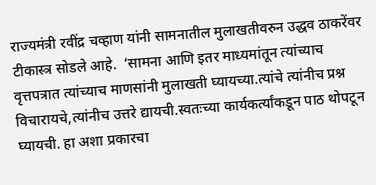राज्यमंत्री रवींद्र चव्हाण यांनी सामनातील मुलाखतीवरुन उद्धव ठाकरेंवर टीकास्त्र सोडले आहे.  ‘सामना आणि इतर माध्यमांतून त्यांच्याच वृत्तपत्रात त्यांच्याच माणसांनी मुलाखती घ्यायच्या.त्यांचे त्यांनीच प्रश्न विचारायचे,त्यांनीच उत्तरे द्यायची.स्वतःच्या कार्यकर्त्यांकडून पाठ थोपटून घ्यायची. हा अशा प्रकारचा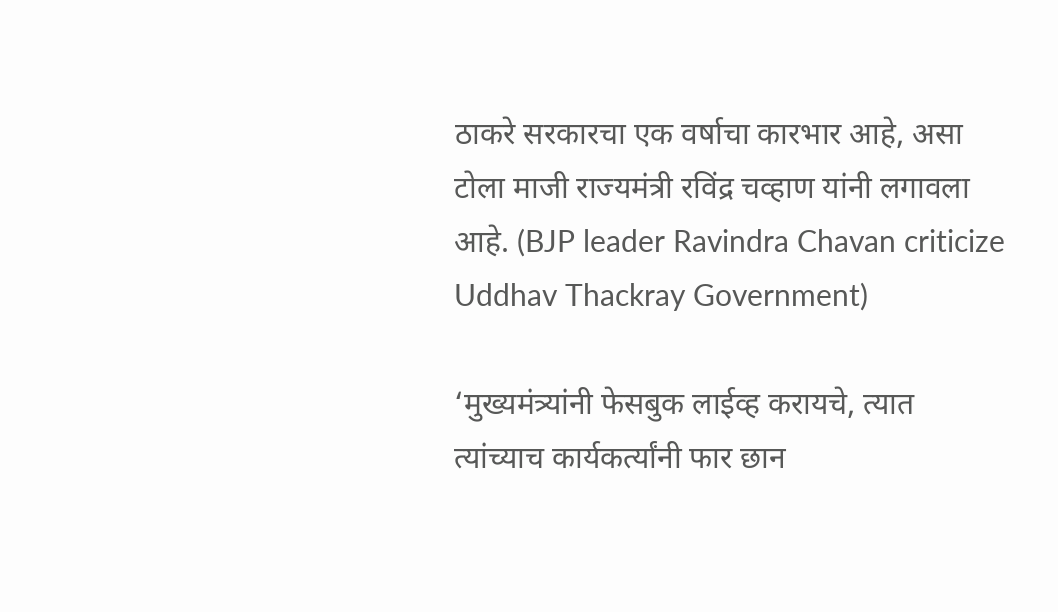ठाकरे सरकारचा एक वर्षाचा कारभार आहे, असा टोला माजी राज्यमंत्री रविंद्र चव्हाण यांनी लगावला आहे. (BJP leader Ravindra Chavan criticize Uddhav Thackray Government)

‘मुख्यमंत्र्यांनी फेसबुक लाईव्ह करायचे, त्यात त्यांच्याच कार्यकर्त्यांनी फार छान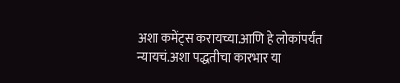अशा कमेंट्स करायच्या.आणि हे लोकांपर्यंत न्यायचं.अशा पद्धतीचा कारभार या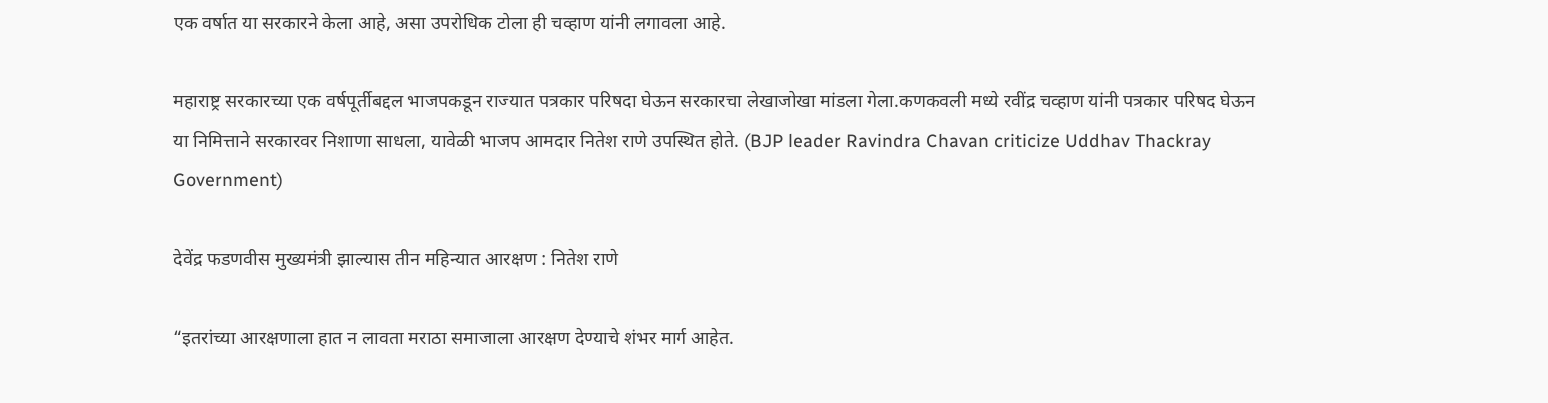एक वर्षात या सरकारने केला आहे, असा उपरोधिक टोला ही चव्हाण यांनी लगावला आहे.

महाराष्ट्र सरकारच्या एक वर्षपूर्तीबद्दल भाजपकडून राज्यात पत्रकार परिषदा घेऊन सरकारचा लेखाजोखा मांडला गेला.कणकवली मध्ये रवींद्र चव्हाण यांनी पत्रकार परिषद घेऊन या निमित्ताने सरकारवर निशाणा साधला, यावेळी भाजप आमदार नितेश राणे उपस्थित होते. (BJP leader Ravindra Chavan criticize Uddhav Thackray Government)

देवेंद्र फडणवीस मुख्यमंत्री झाल्यास तीन महिन्यात आरक्षण : नितेश राणे

“इतरांच्या आरक्षणाला हात न लावता मराठा समाजाला आरक्षण देण्याचे शंभर मार्ग आहेत.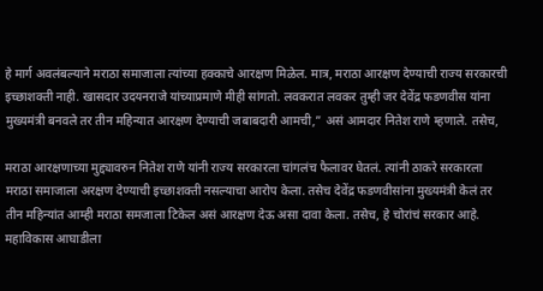हे मार्ग अवलंबल्याने मराठा समाजाला त्यांच्या हक्काचे आरक्षण मिळेल. मात्र, मराठा आरक्षण देण्याची राज्य सरकारची इच्छाशक्ती नाही. खासदार उदयनराजे यांच्याप्रमाणे मीही सांगतो. लवकरात लवकर तुम्ही जर देवेंद्र फडणवीस यांना मुख्यमंत्री बनवले तर तीन महिन्यात आरक्षण देण्याची जबाबदारी आमची,” असं आमदार नितेश राणे म्हणाले. तसेच,

मराठा आरक्षणाच्या मुद्द्यावरुन नितेश राणे यांनी राज्य सरकारला चांगलंच फैलावर घेतलं. त्यांनी ठाकरे सरकारला मराठा समाजाला अरक्षण देण्याची इच्छाशक्ती नसल्याचा आरोप केला. तसेच देवेंद्र फडणवीसांना मुख्यमंत्री केलं तर तीन महिन्यांत आम्ही मराठा समजाला टिकेल असं आरक्षण देऊ असा दावा केला. तसेच, हे चोरांचं सरकार आहे. महाविकास आघाडीला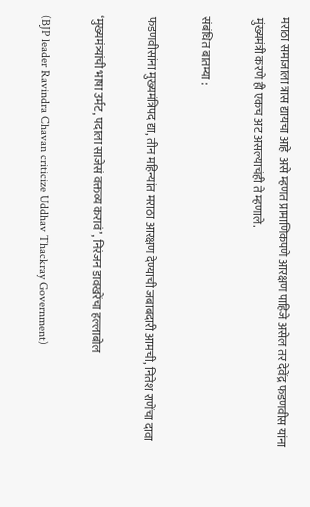मराठा समाजाला त्रास द्यायचा आहे  असे म्हणत प्रामाणिकपणे आरक्षण पाहिजे असेल तर देवेंद्र फडणवीस यांना मुंख्यमंत्री करणे ही एकच अट असल्याचंही ते म्हणाले.

संबंधित बातम्या :

फडणवीसांना मुख्यमंत्रिपद द्या, तीन महिन्यांत मराठा आरक्षण देण्याची जबाबदारी आमची, नितेश राणेंचा दावा

‘मुख्यमंत्र्यांची भाषा उर्मट, पदाला साजेसं वक्तव्य करावं’, निरंजन डावखरेंचा हल्लाबोल

(BJP leader Ravindra Chavan criticize Uddhav Thackray Government)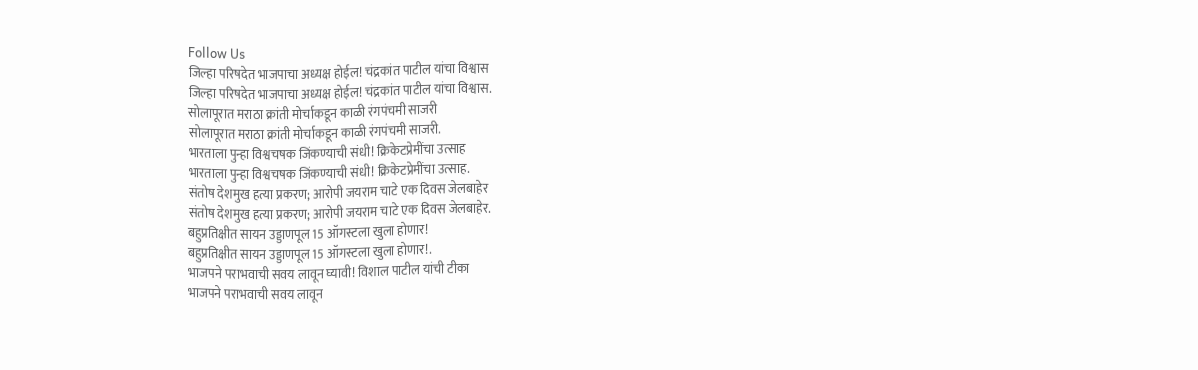Follow Us
जिल्हा परिषदेत भाजपाचा अध्यक्ष होईल! चंद्रकांत पाटील यांचा विश्वास
जिल्हा परिषदेत भाजपाचा अध्यक्ष होईल! चंद्रकांत पाटील यांचा विश्वास.
सोलापूरात मराठा क्रांती मोर्चाकडून काळी रंगपंचमी साजरी
सोलापूरात मराठा क्रांती मोर्चाकडून काळी रंगपंचमी साजरी.
भारताला पुन्हा विश्वचषक जिंकण्याची संधी! क्रिकेटप्रेमींचा उत्साह
भारताला पुन्हा विश्वचषक जिंकण्याची संधी! क्रिकेटप्रेमींचा उत्साह.
संतोष देशमुख हत्या प्रकरण; आरोपी जयराम चाटे एक दिवस जेलबाहेर
संतोष देशमुख हत्या प्रकरण; आरोपी जयराम चाटे एक दिवस जेलबाहेर.
बहुप्रतिक्षीत सायन उड्डाणपूल 15 ऑगस्टला खुला होणार!
बहुप्रतिक्षीत सायन उड्डाणपूल 15 ऑगस्टला खुला होणार!.
भाजपने पराभवाची सवय लावून घ्यावी! विशाल पाटील यांची टीका
भाजपने पराभवाची सवय लावून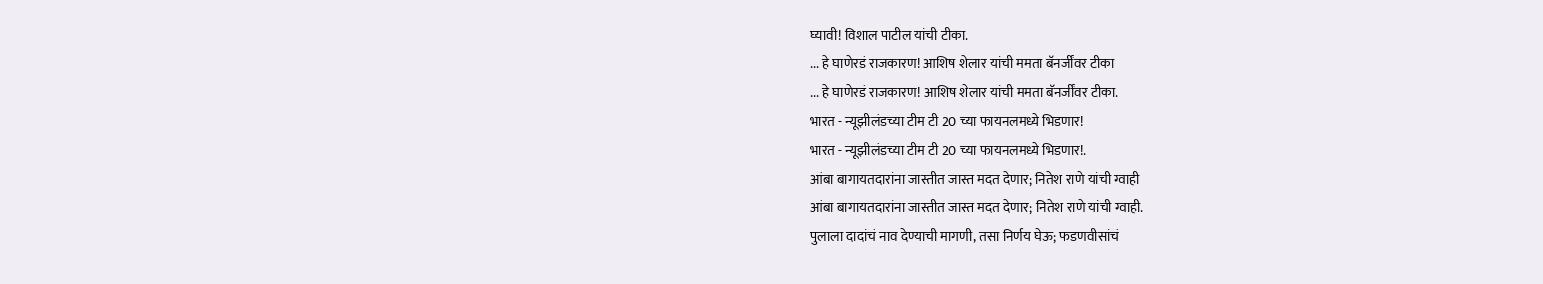घ्यावी! विशाल पाटील यांची टीका.
... हे घाणेरडं राजकारण! आशिष शेलार यांची ममता बॅनर्जींवर टीका
... हे घाणेरडं राजकारण! आशिष शेलार यांची ममता बॅनर्जींवर टीका.
भारत - न्यूझीलंडच्या टीम टी 20 च्या फायनलमध्ये भिडणार!
भारत - न्यूझीलंडच्या टीम टी 20 च्या फायनलमध्ये भिडणार!.
आंबा बागायतदारांना जास्तीत जास्त मदत देणार; नितेश राणे यांची ग्वाही
आंबा बागायतदारांना जास्तीत जास्त मदत देणार; नितेश राणे यांची ग्वाही.
पुलाला दादांचं नाव देण्याची मागणी, तसा निर्णय घेऊ; फडणवीसांचं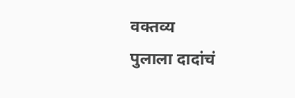वक्तव्य
पुलाला दादांचं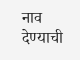नाव देण्याची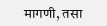मागणी, तसा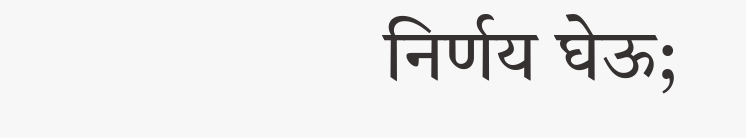निर्णय घेऊ;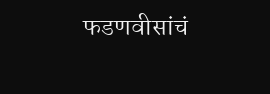फडणवीसांचं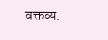वक्तव्य.